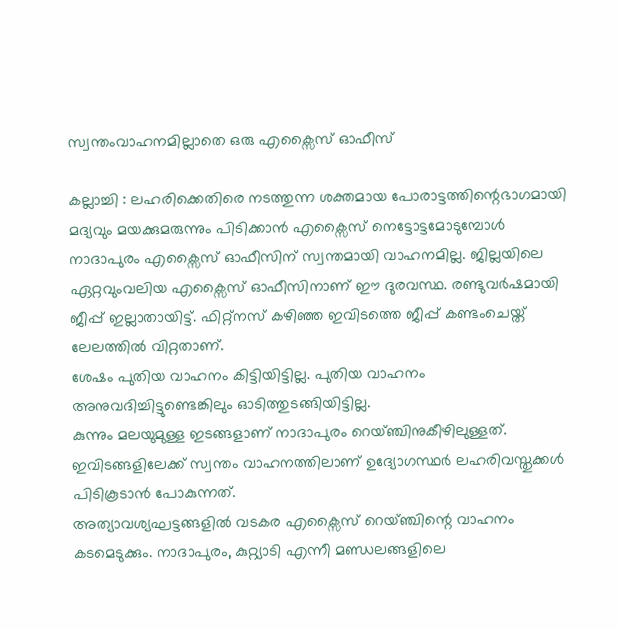സ്വന്തംവാഹനമില്ലാതെ ഒരു എക്സൈസ് ഓഫീസ്

കല്ലാച്ചി : ലഹരിക്കെതിരെ നടത്തുന്ന ശക്തമായ പോരാട്ടത്തിന്റെഭാഗമായി മദ്യവും മയക്കുമരുന്നും പിടിക്കാൻ എക്സൈസ് നെട്ടോട്ടമോടുമ്പോൾ നാദാപുരം എക്സൈസ് ഓഫീസിന് സ്വന്തമായി വാഹനമില്ല. ജില്ലയിലെ ഏറ്റവുംവലിയ എക്സൈസ് ഓഫീസിനാണ് ഈ ദുരവസ്ഥ. രണ്ടുവർഷമായി ജീപ്പ് ഇല്ലാതായിട്ട്. ഫിറ്റ്നസ് കഴിഞ്ഞ ഇവിടത്തെ ജീപ്പ് കണ്ടംചെയ്ത് ലേലത്തിൽ വിറ്റതാണ്.
ശേഷം പുതിയ വാഹനം കിട്ടിയിട്ടില്ല. പുതിയ വാഹനം അനുവദിച്ചിട്ടുണ്ടെങ്കിലും ഓടിത്തുടങ്ങിയിട്ടില്ല.
കുന്നും മലയുമുള്ള ഇടങ്ങളാണ് നാദാപുരം റെയ്ഞ്ചിനുകീഴിലുള്ളത്. ഇവിടങ്ങളിലേക്ക് സ്വന്തം വാഹനത്തിലാണ് ഉദ്യോഗസ്ഥർ ലഹരിവസ്തുക്കൾ പിടികൂടാൻ പോകുന്നത്.
അത്യാവശ്യഘട്ടങ്ങളിൽ വടകര എക്സൈസ് റെയ്ഞ്ചിന്റെ വാഹനം കടമെടുക്കും. നാദാപുരം, കുറ്റ്യാടി എന്നീ മണ്ഡലങ്ങളിലെ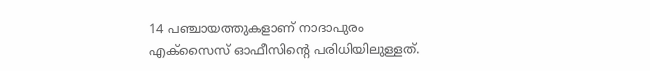14 പഞ്ചായത്തുകളാണ് നാദാപുരം എക്സൈസ് ഓഫീസിന്റെ പരിധിയിലുള്ളത്.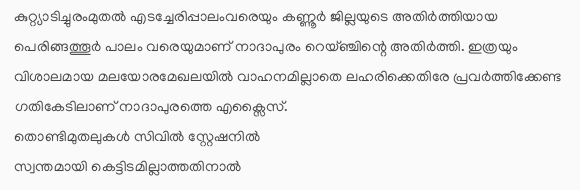കുറ്റ്യാടിച്ചുരംമുതൽ എടച്ചേരിപ്പാലംവരെയും കണ്ണൂർ ജില്ലയുടെ അതിർത്തിയായ പെരിങ്ങത്തൂർ പാലം വരെയുമാണ് നാദാപുരം റെയ്ഞ്ചിന്റെ അതിർത്തി. ഇത്രയും വിശാലമായ മലയോരമേഖലയിൽ വാഹനമില്ലാതെ ലഹരിക്കെതിരേ പ്രവർത്തിക്കേണ്ട ഗതികേടിലാണ് നാദാപുരത്തെ എക്സൈസ്.
തൊണ്ടിമുതലുകൾ സിവിൽ സ്റ്റേഷനിൽ
സ്വന്തമായി കെട്ടിടമില്ലാത്തതിനാൽ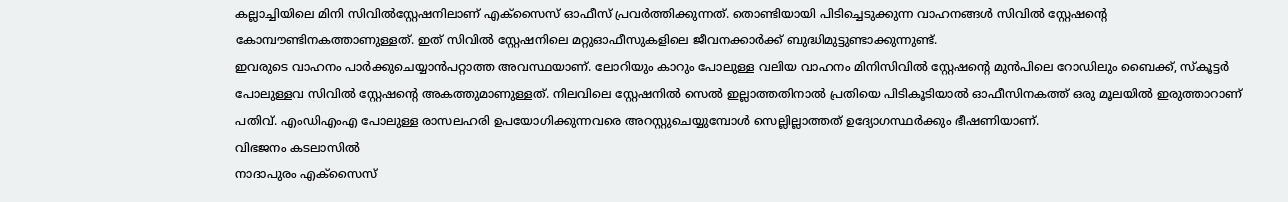കല്ലാച്ചിയിലെ മിനി സിവിൽസ്റ്റേഷനിലാണ് എക്സൈസ് ഓഫീസ് പ്രവർത്തിക്കുന്നത്. തൊണ്ടിയായി പിടിച്ചെടുക്കുന്ന വാഹനങ്ങൾ സിവിൽ സ്റ്റേഷന്റെ കോമ്പൗണ്ടിനകത്താണുള്ളത്. ഇത് സിവിൽ സ്റ്റേഷനിലെ മറ്റുഓഫീസുകളിലെ ജീവനക്കാർക്ക് ബുദ്ധിമുട്ടുണ്ടാക്കുന്നുണ്ട്.
ഇവരുടെ വാഹനം പാർക്കുചെയ്യാൻപറ്റാത്ത അവസ്ഥയാണ്. ലോറിയും കാറും പോലുള്ള വലിയ വാഹനം മിനിസിവിൽ സ്റ്റേഷന്റെ മുൻപിലെ റോഡിലും ബൈക്ക്, സ്കൂട്ടർ പോലുള്ളവ സിവിൽ സ്റ്റേഷന്റെ അകത്തുമാണുള്ളത്. നിലവിലെ സ്റ്റേഷനിൽ സെൽ ഇല്ലാത്തതിനാൽ പ്രതിയെ പിടികൂടിയാൽ ഓഫീസിനകത്ത് ഒരു മൂലയിൽ ഇരുത്താറാണ് പതിവ്. എംഡിഎംഎ പോലുള്ള രാസലഹരി ഉപയോഗിക്കുന്നവരെ അറസ്റ്റുചെയ്യുമ്പോൾ സെല്ലില്ലാത്തത് ഉദ്യോഗസ്ഥർക്കും ഭീഷണിയാണ്.
വിഭജനം കടലാസിൽ
നാദാപുരം എക്സൈസ്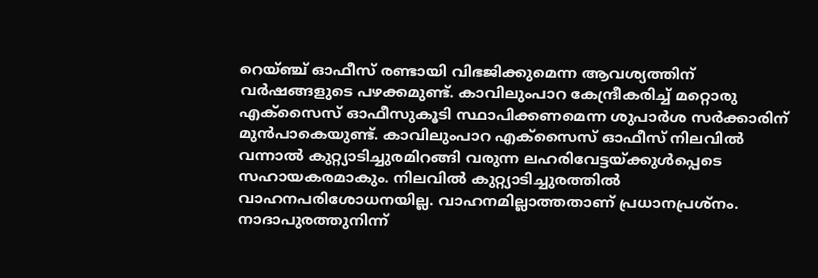റെയ്ഞ്ച് ഓഫീസ് രണ്ടായി വിഭജിക്കുമെന്ന ആവശ്യത്തിന് വർഷങ്ങളുടെ പഴക്കമുണ്ട്. കാവിലുംപാറ കേന്ദ്രീകരിച്ച് മറ്റൊരു എക്സൈസ് ഓഫീസുകൂടി സ്ഥാപിക്കണമെന്ന ശുപാർശ സർക്കാരിന് മുൻപാകെയുണ്ട്. കാവിലുംപാറ എക്സൈസ് ഓഫീസ് നിലവിൽ വന്നാൽ കുറ്റ്യാടിച്ചുരമിറങ്ങി വരുന്ന ലഹരിവേട്ടയ്ക്കുൾപ്പെടെ സഹായകരമാകും. നിലവിൽ കുറ്റ്യാടിച്ചുരത്തിൽ വാഹനപരിശോധനയില്ല. വാഹനമില്ലാത്തതാണ് പ്രധാനപ്രശ്നം. നാദാപുരത്തുനിന്ന്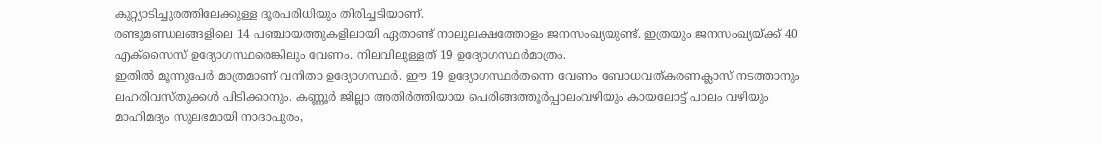കുറ്റ്യാടിച്ചുരത്തിലേക്കുള്ള ദൂരപരിധിയും തിരിച്ചടിയാണ്.
രണ്ടുമണ്ഡലങ്ങളിലെ 14 പഞ്ചായത്തുകളിലായി ഏതാണ്ട് നാലുലക്ഷത്തോളം ജനസംഖ്യയുണ്ട്. ഇത്രയും ജനസംഖ്യയ്ക്ക് 40 എക്സൈസ് ഉദ്യോഗസ്ഥരെങ്കിലും വേണം. നിലവിലുള്ളത് 19 ഉദ്യോഗസ്ഥർമാത്രം.
ഇതിൽ മൂന്നുപേർ മാത്രമാണ് വനിതാ ഉദ്യോഗസ്ഥർ. ഈ 19 ഉദ്യോഗസ്ഥർതന്നെ വേണം ബോധവത്കരണക്ലാസ് നടത്താനും ലഹരിവസ്തുക്കൾ പിടിക്കാനും. കണ്ണൂർ ജില്ലാ അതിർത്തിയായ പെരിങ്ങത്തൂർപ്പാലംവഴിയും കായലോട്ട് പാലം വഴിയും മാഹിമദ്യം സുലഭമായി നാദാപുരം,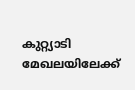കുറ്റ്യാടി മേഖലയിലേക്ക്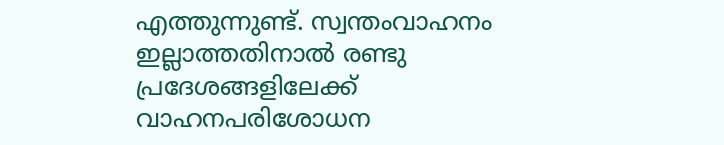എത്തുന്നുണ്ട്. സ്വന്തംവാഹനം ഇല്ലാത്തതിനാൽ രണ്ടു പ്രദേശങ്ങളിലേക്ക് വാഹനപരിശോധന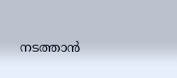നടത്താൻ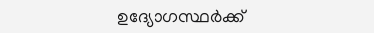ഉദ്യോഗസ്ഥർക്ക്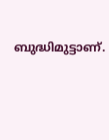ബുദ്ധിമുട്ടാണ്.